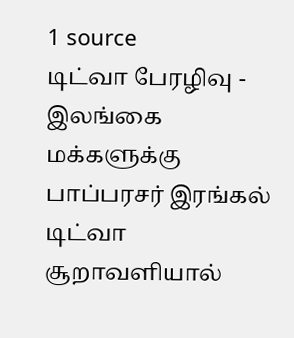1 source
டிட்வா பேரழிவு - இலங்கை மக்களுக்கு பாப்பரசர் இரங்கல்
டிட்வா சூறாவளியால்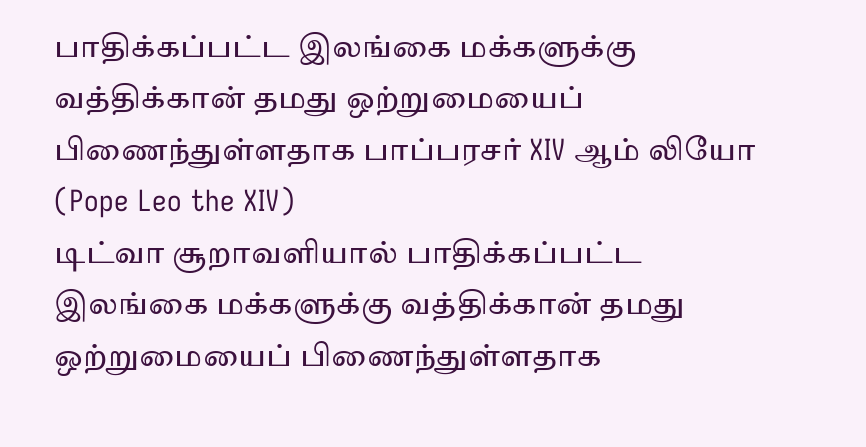பாதிக்கப்பட்ட இலங்கை மக்களுக்கு வத்திக்கான் தமது ஒற்றுமையைப் பிணைந்துள்ளதாக பாப்பரசர் XIV ஆம் லியோ (Pope Leo the XIV)
டிட்வா சூறாவளியால் பாதிக்கப்பட்ட இலங்கை மக்களுக்கு வத்திக்கான் தமது ஒற்றுமையைப் பிணைந்துள்ளதாக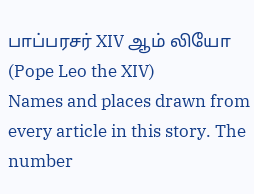பாப்பரசர் XIV ஆம் லியோ (Pope Leo the XIV)
Names and places drawn from every article in this story. The number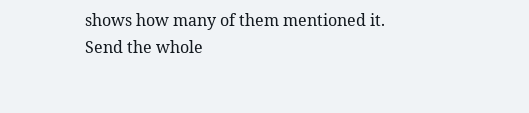shows how many of them mentioned it.
Send the whole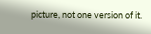picture, not one version of it.